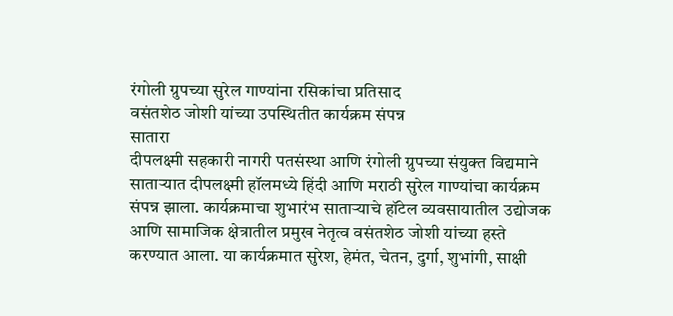रंगोली ग्रुपच्या सुरेल गाण्यांना रसिकांचा प्रतिसाद
वसंतशेठ जोशी यांच्या उपस्थितीत कार्यक्रम संपन्न
सातारा
दीपलक्ष्मी सहकारी नागरी पतसंस्था आणि रंगोली ग्रुपच्या संयुक्त विद्यमाने साताऱ्यात दीपलक्ष्मी हॉलमध्ये हिंदी आणि मराठी सुरेल गाण्यांचा कार्यक्रम संपन्न झाला. कार्यक्रमाचा शुभारंभ साताऱ्याचे हॉटेल व्यवसायातील उद्योजक आणि सामाजिक क्षेत्रातील प्रमुख नेतृत्व वसंतशेठ जोशी यांच्या हस्ते करण्यात आला. या कार्यक्रमात सुरेश, हेमंत, चेतन, दुर्गा, शुभांगी, साक्षी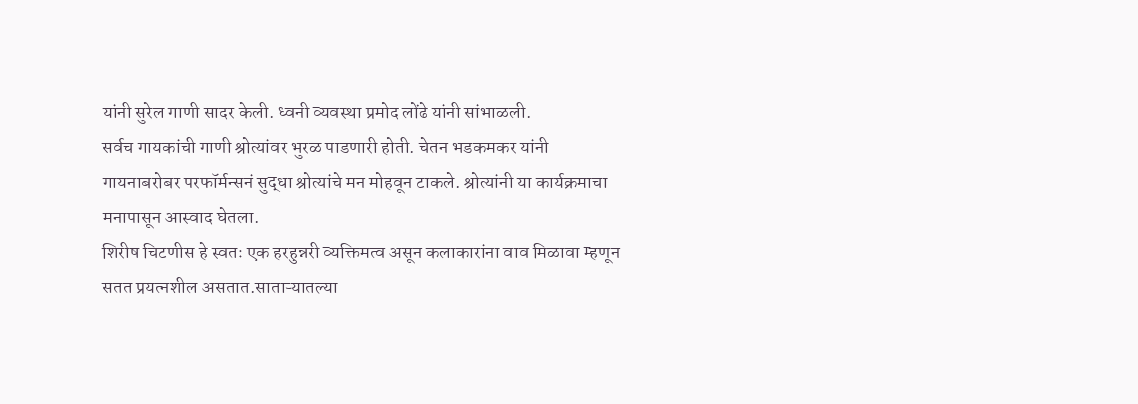यांनी सुरेल गाणी सादर केली. ध्वनी व्यवस्था प्रमोद लोंढे यांनी सांभाळली.
सर्वच गायकांची गाणी श्रोत्यांवर भुरळ पाडणारी होती. चेतन भडकमकर यांनी गायनाबरोबर परफॉर्मन्सनं सुद्धा श्रोत्यांचे मन मोहवून टाकले. श्रोत्यांनी या कार्यक्रमाचा मनापासून आस्वाद घेतला.
शिरीष चिटणीस हे स्वतः एक हरहुन्नरी व्यक्तिमत्व असून कलाकारांना वाव मिळावा म्हणून सतत प्रयत्नशील असतात.साताऱ्यातल्या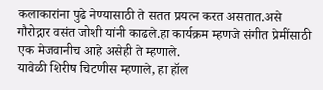कलाकारांना पुढे नेण्यासाठी ते सतत प्रयत्न करत असतात.असे गौरोद्गार वसंत जोशी यांनी काढले.हा कार्यक्रम म्हणजे संगीत प्रेमींसाठी एक मेजवानीच आहे असेही ते म्हणाले.
यावेळी शिरीष चिटणीस म्हणाले, हा हॉल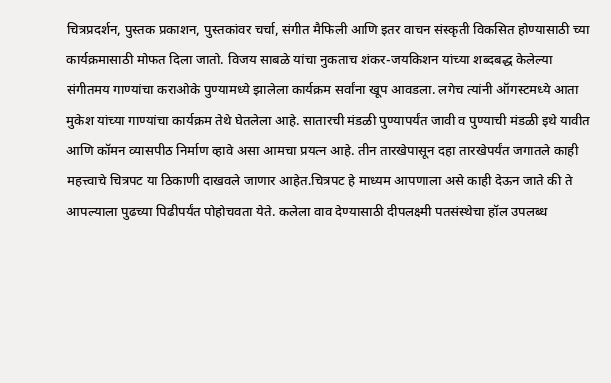चित्रप्रदर्शन, पुस्तक प्रकाशन, पुस्तकांवर चर्चा, संगीत मैफिली आणि इतर वाचन संस्कृती विकसित होण्यासाठी च्या कार्यक्रमासाठी मोफत दिला जातो. विजय साबळे यांचा नुकताच शंकर-जयकिशन यांच्या शब्दबद्ध केलेल्या संगीतमय गाण्यांचा कराओके पुण्यामध्ये झालेला कार्यक्रम सर्वांना खूप आवडला. लगेच त्यांनी ऑगस्टमध्ये आता मुकेश यांच्या गाण्यांचा कार्यक्रम तेथे घेतलेला आहे. सातारची मंडळी पुण्यापर्यंत जावी व पुण्याची मंडळी इथे यावीत आणि कॉमन व्यासपीठ निर्माण व्हावे असा आमचा प्रयत्न आहे. तीन तारखेपासून दहा तारखेपर्यंत जगातले काही महत्त्वाचे चित्रपट या ठिकाणी दाखवले जाणार आहेत.चित्रपट हे माध्यम आपणाला असे काही देऊन जाते की ते आपल्याला पुढच्या पिढीपर्यंत पोहोचवता येते. कलेला वाव देण्यासाठी दीपलक्ष्मी पतसंस्थेचा हॉल उपलब्ध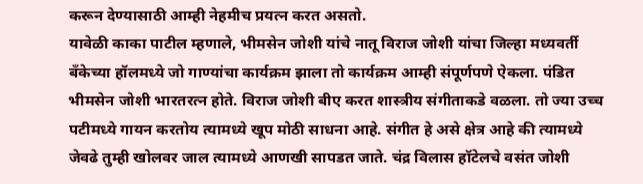करून देण्यासाठी आम्ही नेहमीच प्रयत्न करत असतो.
यावेळी काका पाटील म्हणाले, भीमसेन जोशी यांचे नातू विराज जोशी यांचा जिल्हा मध्यवर्ती बँकेच्या हॉलमध्ये जो गाण्यांचा कार्यक्रम झाला तो कार्यक्रम आम्ही संपूर्णपणे ऐकला. पंडित भीमसेन जोशी भारतरत्न होते. विराज जोशी बीए करत शास्त्रीय संगीताकडे वळला. तो ज्या उच्च पटीमध्ये गायन करतोय त्यामध्ये खूप मोठी साधना आहे. संगीत हे असे क्षेत्र आहे की त्यामध्ये जेवढे तुम्ही खोलवर जाल त्यामध्ये आणखी सापडत जाते. चंद्र विलास हॉटेलचे वसंत जोशी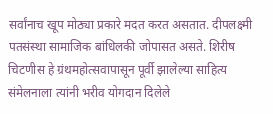सर्वांनाच खूप मोठ्या प्रकारे मदत करत असतात. दीपलक्ष्मी पतसंस्था सामाजिक बांधिलकी जोपासत असते. शिरीष चिटणीस हे ग्रंथमहोत्सवापासून पूर्वी झालेल्या साहित्य संमेलनाला त्यांनी भरीव योगदान दिलेले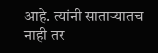आहे. त्यांनी साताऱ्यातच नाही तर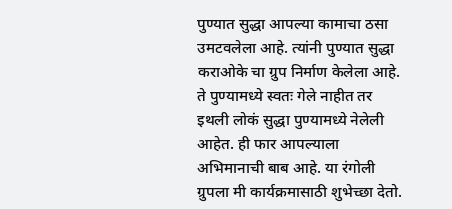पुण्यात सुद्धा आपल्या कामाचा ठसा उमटवलेला आहे. त्यांनी पुण्यात सुद्धा कराओके चा ग्रुप निर्माण केलेला आहे. ते पुण्यामध्ये स्वतः गेले नाहीत तर इथली लोकं सुद्धा पुण्यामध्ये नेलेली आहेत. ही फार आपल्याला अभिमानाची बाब आहे. या रंगोली ग्रुपला मी कार्यक्रमासाठी शुभेच्छा देतो.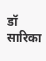डॉ सारिका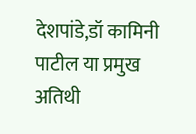देशपांडे,डॉ कामिनी पाटील या प्रमुख अतिथी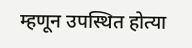म्हणून उपस्थित होत्या